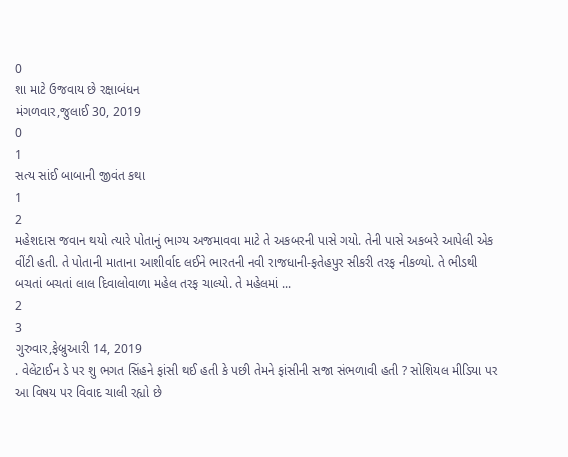0
શા માટે ઉજવાય છે રક્ષાબંધન
મંગળવાર,જુલાઈ 30, 2019
0
1
સત્ય સાંઈ બાબાની જીવંત કથા
1
2
મહેશદાસ જવાન થયો ત્યારે પોતાનું ભાગ્ય અજમાવવા માટે તે અકબરની પાસે ગયો. તેની પાસે અકબરે આપેલી એક વીંટી હતી. તે પોતાની માતાના આશીર્વાદ લઈને ભારતની નવી રાજધાની-ફતેહપુર સીકરી તરફ નીકળ્યો. તે ભીડથી બચતાં બચતાં લાલ દિવાલોવાળા મહેલ તરફ ચાલ્યો. તે મહેલમાં ...
2
3
ગુરુવાર,ફેબ્રુઆરી 14, 2019
. વેલેંટાઈન ડે પર શુ ભગત સિંહને ફાંસી થઈ હતી કે પછી તેમને ફાંસીની સજા સંભળાવી હતી ? સોશિયલ મીડિયા પર આ વિષય પર વિવાદ ચાલી રહ્યો છે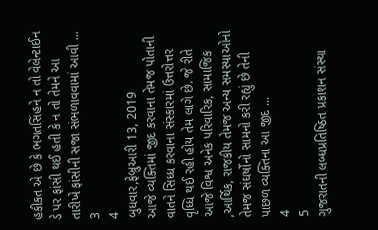હકીકત એ છે કે ભગતસિંહને ન તો વેલેન્ટાઈન ડે પર ફાંસી થઈ હતી કે ન તો તેમને આ તારીખે ફાંસીની સજા સંભળાવવામાં આવી ...
3
4
બુધવાર,ફેબ્રુઆરી 13, 2019
આજે વ્યક્તિમાં જીદ કરવાના તેમજ પોતાની વાતને સિધ્ધ કરવાના સંસ્કારમાં ઉત્તરોત્તર વૃધ્ધિ થઈ રહી હોય તેમ લાગે છે. જે રીતે આજે વિશ્વ અનેક પરિવારિક, સામાજિક ,આર્થિક, રાજકીય તેમજ અન્ય સમસ્યાઓનો તેમજ સંઘર્ષોનો સામનો કરી રહ્યું છે તેની પાછળ વ્યક્તિના આ જીદ ...
4
5
ગુજરાતની લબ્ધપ્રતિષ્ઠિત પ્રકાશન સંસ્થા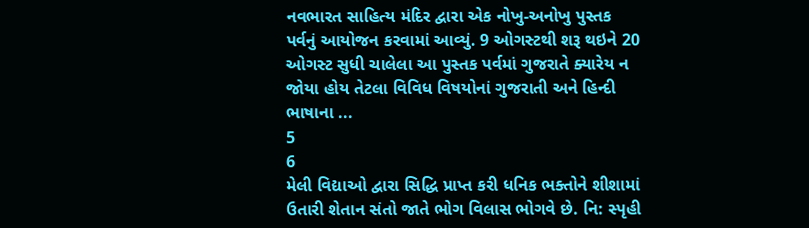નવભારત સાહિત્ય મંદિર દ્વારા એક નોખુ-અનોખુ પુસ્તક પર્વનું આયોજન કરવામાં આવ્યું. 9 ઓગસ્ટથી શરૂ થઇને 20 ઓગસ્ટ સુધી ચાલેલા આ પુસ્તક પર્વમાં ગુજરાતે ક્યારેય ન જોયા હોય તેટલા વિવિધ વિષયોનાં ગુજરાતી અને હિન્દી ભાષાના ...
5
6
મેલી વિદ્યાઓ દ્વારા સિદ્ધિ પ્રાપ્ત કરી ધનિક ભક્તોને શીશામાં ઉતારી શેતાન સંતો જાતે ભોગ વિલાસ ભોગવે છે. નિ: સ્પૃહી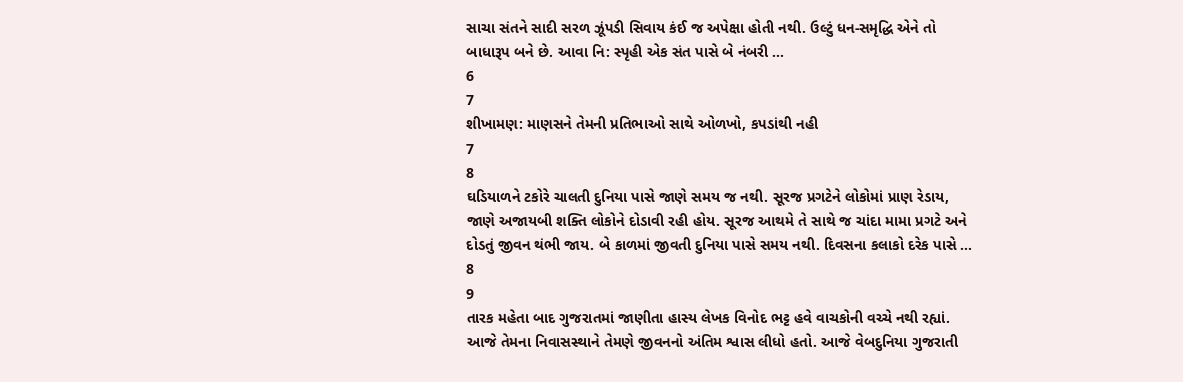સાચા સંતને સાદી સરળ ઝૂંપડી સિવાય કંઈ જ અપેક્ષા હોતી નથી. ઉલ્ટું ધન-સમૃદ્ધિ એને તો બાધારૂપ બને છે. આવા નિ: સ્પૃહી એક સંત પાસે બે નંબરી ...
6
7
શીખામણ: માણસને તેમની પ્રતિભાઓ સાથે ઓળખો, કપડાંથી નહી
7
8
ઘડિયાળને ટકોરે ચાલતી દુનિયા પાસે જાણે સમય જ નથી. સૂરજ પ્રગટેને લોકોમાં પ્રાણ રેડાય, જાણે અજાયબી શક્તિ લોકોને દોડાવી રહી હોય. સૂરજ આથમે તે સાથે જ ચાંદા મામા પ્રગટે અને દોડતું જીવન થંભી જાય. બે કાળમાં જીવતી દુનિયા પાસે સમય નથી. દિવસના કલાકો દરેક પાસે ...
8
9
તારક મહેતા બાદ ગુજરાતમાં જાણીતા હાસ્ય લેખક વિનોદ ભટ્ટ હવે વાચકોની વચ્ચે નથી રહ્યાં. આજે તેમના નિવાસસ્થાને તેમણે જીવનનો અંતિમ શ્વાસ લીધો હતો. આજે વેબદુનિયા ગુજરાતી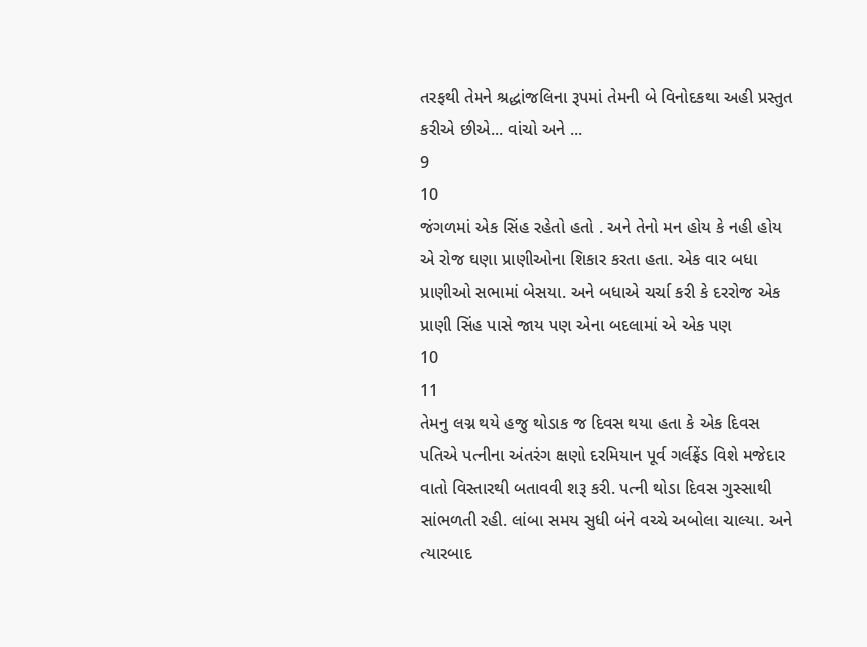તરફથી તેમને શ્રદ્ધાંજલિના રૂપમાં તેમની બે વિનોદકથા અહી પ્રસ્તુત કરીએ છીએ... વાંચો અને ...
9
10
જંગળમાં એક સિંહ રહેતો હતો . અને તેનો મન હોય કે નહી હોય એ રોજ ઘણા પ્રાણીઓના શિકાર કરતા હતા. એક વાર બધા પ્રાણીઓ સભામાં બેસયા. અને બધાએ ચર્ચા કરી કે દરરોજ એક પ્રાણી સિંહ પાસે જાય પણ એના બદલામાં એ એક પણ
10
11
તેમનુ લગ્ન થયે હજુ થોડાક જ દિવસ થયા હતા કે એક દિવસ પતિએ પત્નીના અંતરંગ ક્ષણો દરમિયાન પૂર્વ ગર્લફ્રેંડ વિશે મજેદાર વાતો વિસ્તારથી બતાવવી શરૂ કરી. પત્ની થોડા દિવસ ગુસ્સાથી સાંભળતી રહી. લાંબા સમય સુધી બંને વચ્ચે અબોલા ચાલ્યા. અને ત્યારબાદ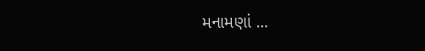મનામણાં ...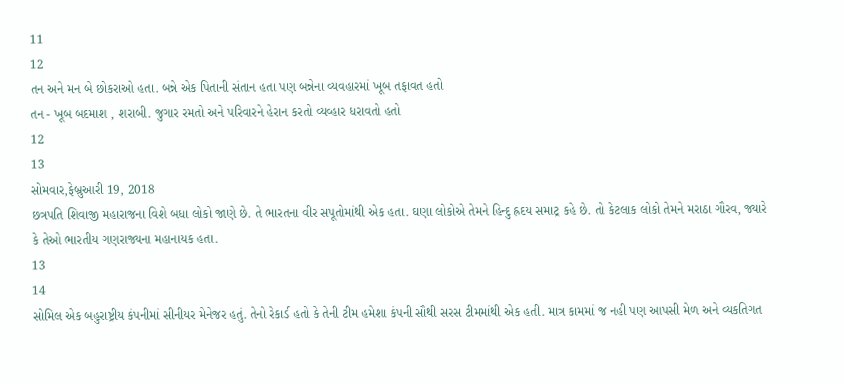11
12
તન અને મન બે છોકરાઓ હતા. બન્ને એક પિતાની સંતાન હતા પણ બન્નેના વ્યવહારમાં ખૂબ તફાવત હતો
તન - ખૂબ બદમાશ , શરાબી. જુગાર રમતો અને પરિવારને હેરાન કરતો વ્યવ્હાર ધરાવતો હતો
12
13
સોમવાર,ફેબ્રુઆરી 19, 2018
છત્રપતિ શિવાજી મહારાજના વિશે બધા લોકો જાણે છે. તે ભારતના વીર સપૂતોમાંથી એક હતા. ઘણા લોકોએ તેમને હિન્દુ હ્રદય સમાટ્ર કહે છે. તો કેટલાક લોકો તેમને મરાઠા ગૌરવ, જ્યારે કે તેઓ ભારતીય ગણરાજ્યના મહાનાયક હતા.
13
14
સોમિલ એક બહુરાષ્ટ્રીય કંપનીમાં સીનીયર મેનેજર હતું. તેનો રેકાર્ડ હતો કે તેની ટીમ હમેશા કંપની સૌથી સરસ ટીમમાંથી એક હતી. માત્ર કામમાં જ નહી પણ આપસી મેળ અને વ્યકતિગત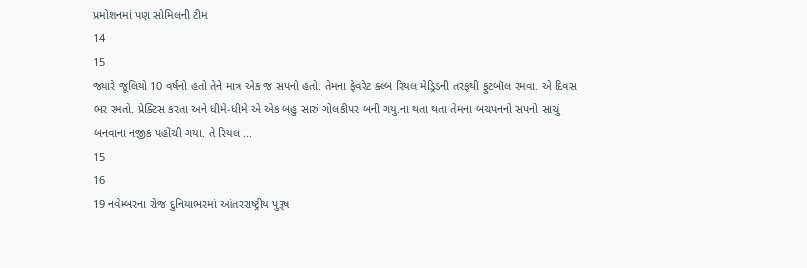પ્રમોશનમાં પણ સોમિલની ટીમ
14
15
જ્યારે જૂલિયો 10 વર્ષનો હતો તેને માત્ર એક જ સપનો હતો. તેમના ફેવરેટ ક્લ્બ રિયલ મેડ્રિડની તરફથી ફુટબૉલ રમવા. એ દિવસ ભર રમતો. પ્રેક્ટિસ કરતા અને ધીમે-ધીમે એ એક બહુ સારું ગોલકીપર બની ગયુ.ના થતા થતા તેમના બચપનનો સપનો સાચું બનવાના નજીક પહોંચી ગયા. તે રિયલ ...
15
16
19 નવેમ્બરના રોજ દુનિયાભરમાં આંતરરાષ્ટ્રીય પુરૂષ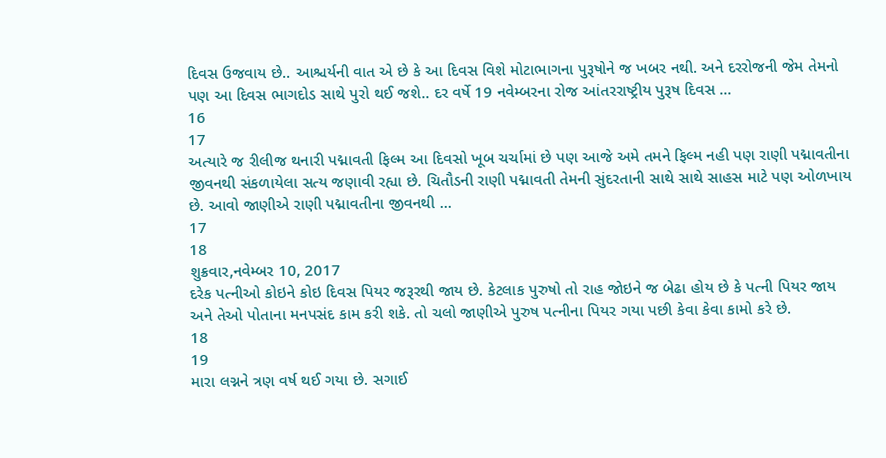દિવસ ઉજવાય છે.. આશ્ચર્યની વાત એ છે કે આ દિવસ વિશે મોટાભાગના પુરૂષોને જ ખબર નથી. અને દરરોજની જેમ તેમનો પણ આ દિવસ ભાગદોડ સાથે પુરો થઈ જશે.. દર વર્ષે 19 નવેમ્બરના રોજ આંતરરાષ્ટ્રીય પુરૂષ દિવસ ...
16
17
અત્યારે જ રીલીજ થનારી પદ્માવતી ફિલ્મ આ દિવસો ખૂબ ચર્ચામાં છે પણ આજે અમે તમને ફિલ્મ નહી પણ રાણી પદ્માવતીના જીવનથી સંકળાયેલા સત્ય જણાવી રહ્યા છે. ચિતૌડની રાણી પદ્માવતી તેમની સુંદરતાની સાથે સાથે સાહસ માટે પણ ઓળખાય છે. આવો જાણીએ રાણી પદ્માવતીના જીવનથી ...
17
18
શુક્રવાર,નવેમ્બર 10, 2017
દરેક પત્નીઓ કોઇને કોઇ દિવસ પિયર જરૂરથી જાય છે. કેટલાક પુરુષો તો રાહ જોઇને જ બેઢા હોય છે કે પત્ની પિયર જાય અને તેઓ પોતાના મનપસંદ કામ કરી શકે. તો ચલો જાણીએ પુરુષ પત્નીના પિયર ગયા પછી કેવા કેવા કામો કરે છે.
18
19
મારા લગ્નને ત્રણ વર્ષ થઈ ગયા છે. સગાઈ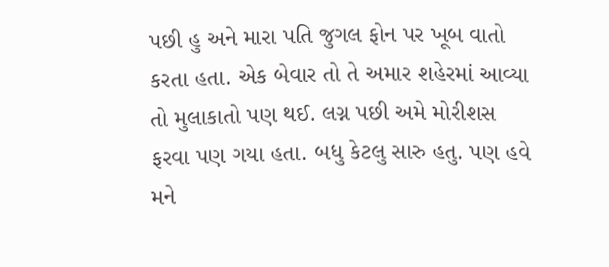પછી હુ અને મારા પતિ જુગલ ફોન પર ખૂબ વાતો કરતા હતા. એક બેવાર તો તે અમાર શહેરમાં આવ્યા તો મુલાકાતો પણ થઈ. લગ્ન પછી અમે મોરીશસ ફરવા પણ ગયા હતા. બધુ કેટલુ સારુ હતુ. પણ હવે મને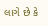લાગે છે કે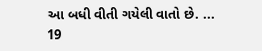આ બધી વીતી ગયેલી વાતો છે. ...
19